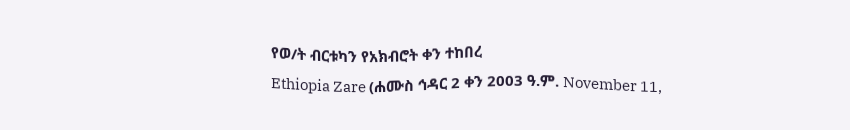የወ/ት ብርቱካን የአክብሮት ቀን ተከበረ
Ethiopia Zare (ሐሙስ ኅዳር 2 ቀን 2003 ዓ.ም. November 11,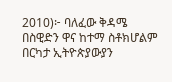2010)፦ ባለፈው ቅዳሜ በስዊድን ዋና ከተማ ስቶክሆልም በርካታ ኢትዮጵያውያን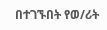በተገኙበት የወ/ሪት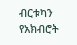ብርቱካን የአክብሮት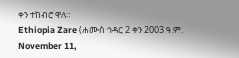ቀን ተከብሮ ዋለ።
Ethiopia Zare (ሐሙስ ኅዳር 2 ቀን 2003 ዓ.ም. November 11,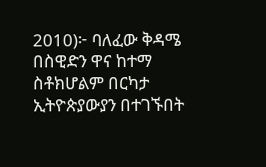2010)፦ ባለፈው ቅዳሜ በስዊድን ዋና ከተማ ስቶክሆልም በርካታ ኢትዮጵያውያን በተገኙበት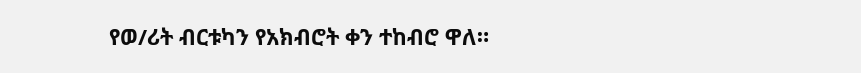የወ/ሪት ብርቱካን የአክብሮት ቀን ተከብሮ ዋለ።